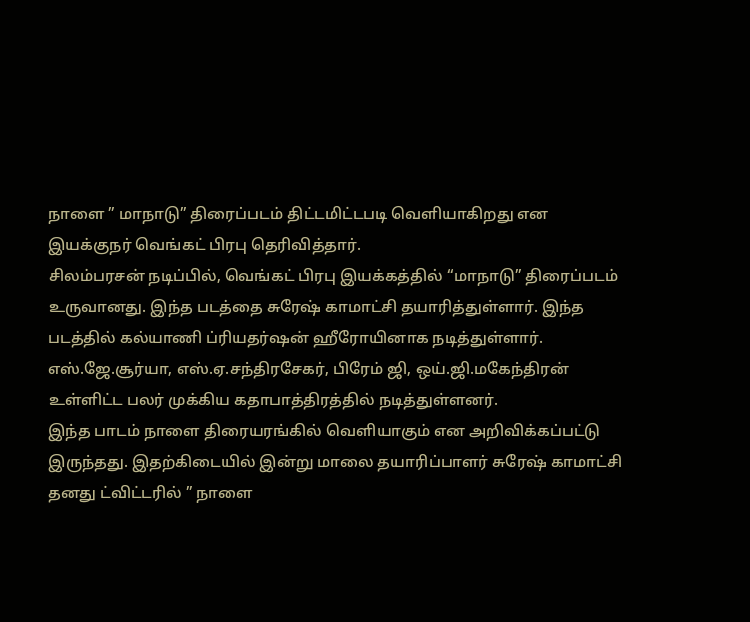நாளை ” மாநாடு” திரைப்படம் திட்டமிட்டபடி வெளியாகிறது என இயக்குநர் வெங்கட் பிரபு தெரிவித்தார்.
சிலம்பரசன் நடிப்பில், வெங்கட் பிரபு இயக்கத்தில் “மாநாடு” திரைப்படம் உருவானது. இந்த படத்தை சுரேஷ் காமாட்சி தயாரித்துள்ளார். இந்த படத்தில் கல்யாணி ப்ரியதர்ஷன் ஹீரோயினாக நடித்துள்ளார். எஸ்.ஜே.சூர்யா, எஸ்.ஏ.சந்திரசேகர், பிரேம் ஜி, ஒய்.ஜி.மகேந்திரன் உள்ளிட்ட பலர் முக்கிய கதாபாத்திரத்தில் நடித்துள்ளனர்.
இந்த பாடம் நாளை திரையரங்கில் வெளியாகும் என அறிவிக்கப்பட்டு இருந்தது. இதற்கிடையில் இன்று மாலை தயாரிப்பாளர் சுரேஷ் காமாட்சி தனது ட்விட்டரில் ” நாளை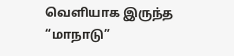வெளியாக இருந்த “மாநாடு”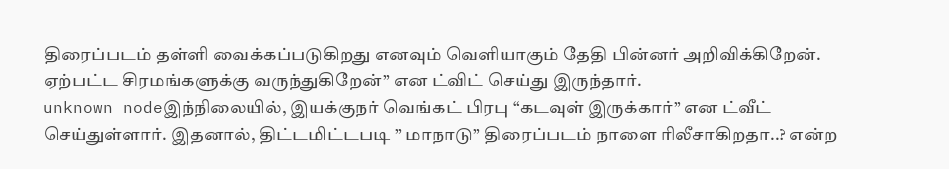திரைப்படம் தள்ளி வைக்கப்படுகிறது எனவும் வெளியாகும் தேதி பின்னர் அறிவிக்கிறேன். ஏற்பட்ட சிரமங்களுக்கு வருந்துகிறேன்” என ட்விட் செய்து இருந்தார்.
unknown nodeஇந்நிலையில், இயக்குநர் வெங்கட் பிரபு “கடவுள் இருக்கார்” என ட்வீட் செய்துள்ளார். இதனால், திட்டமிட்டபடி ” மாநாடு” திரைப்படம் நாளை ரிலீசாகிறதா..? என்ற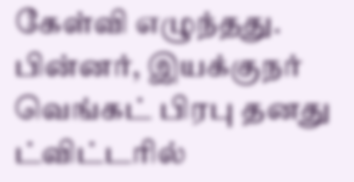கேள்வி எழுந்தது. பின்னர், இயக்குநர் வெங்கட் பிரபு தனது ட்விட்டரில்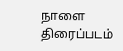நாளை திரைப்படம்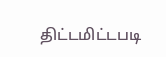திட்டமிட்டபடி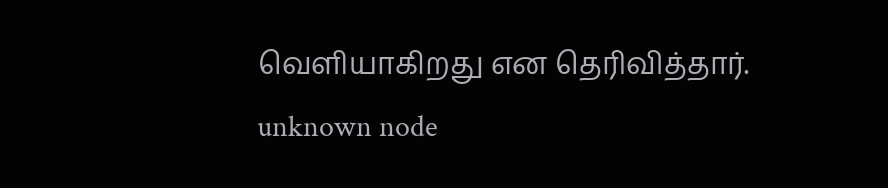வெளியாகிறது என தெரிவித்தார்.
unknown node